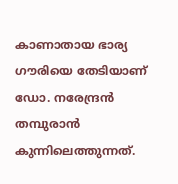കാണാതായ ഭാര്യ ഗൗരിയെ തേടിയാണ് ഡോ. നരേന്ദ്രന്‍ തമ്പുരാൻ കുന്നിലെത്തുന്നത്.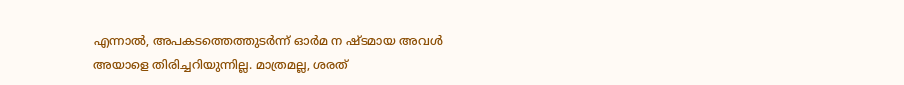എന്നാൽ, അപകടത്തെത്തുടർന്ന് ഓർമ ന ഷ്‍‍ടമായ അവൾ അയാളെ തിരിച്ചറിയുന്നില്ല. മാത്രമല്ല, ശരത്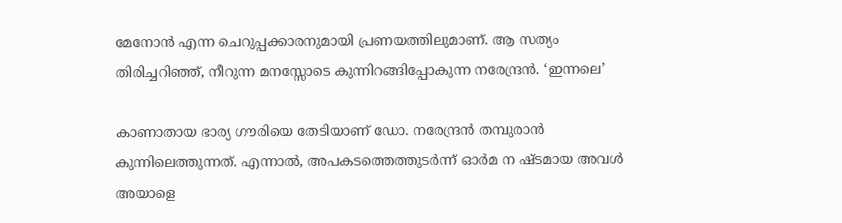മേനോൻ എന്ന ചെറുപ്പക്കാരനുമായി പ്രണയത്തിലുമാണ്. ആ സത്യം തിരിച്ചറിഞ്ഞ്, നീറുന്ന മനസ്സോടെ കുന്നിറങ്ങിപ്പോകുന്ന നരേന്ദ്രന്‍. ‘ഇന്നലെ’

കാണാതായ ഭാര്യ ഗൗരിയെ തേടിയാണ് ഡോ. നരേന്ദ്രന്‍ തമ്പുരാൻ കുന്നിലെത്തുന്നത്. എന്നാൽ, അപകടത്തെത്തുടർന്ന് ഓർമ ന ഷ്‍‍ടമായ അവൾ അയാളെ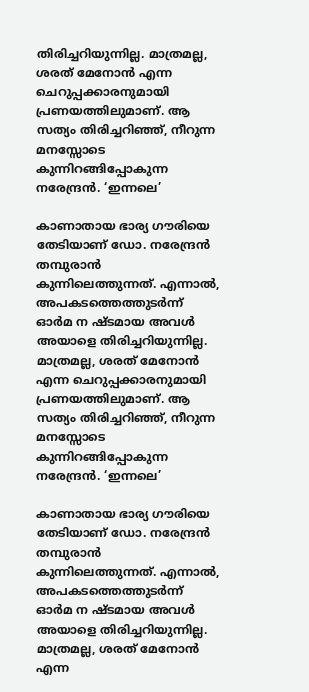തിരിച്ചറിയുന്നില്ല. മാത്രമല്ല, ശരത് മേനോൻ എന്ന ചെറുപ്പക്കാരനുമായി പ്രണയത്തിലുമാണ്. ആ സത്യം തിരിച്ചറിഞ്ഞ്, നീറുന്ന മനസ്സോടെ കുന്നിറങ്ങിപ്പോകുന്ന നരേന്ദ്രന്‍. ‘ഇന്നലെ’

കാണാതായ ഭാര്യ ഗൗരിയെ തേടിയാണ് ഡോ. നരേന്ദ്രന്‍ തമ്പുരാൻ കുന്നിലെത്തുന്നത്. എന്നാൽ, അപകടത്തെത്തുടർന്ന് ഓർമ ന ഷ്‍‍ടമായ അവൾ അയാളെ തിരിച്ചറിയുന്നില്ല. മാത്രമല്ല, ശരത് മേനോൻ എന്ന ചെറുപ്പക്കാരനുമായി പ്രണയത്തിലുമാണ്. ആ സത്യം തിരിച്ചറിഞ്ഞ്, നീറുന്ന മനസ്സോടെ കുന്നിറങ്ങിപ്പോകുന്ന നരേന്ദ്രന്‍. ‘ഇന്നലെ’

കാണാതായ ഭാര്യ ഗൗരിയെ തേടിയാണ് ഡോ. നരേന്ദ്രന്‍ തമ്പുരാൻ കുന്നിലെത്തുന്നത്. എന്നാൽ, അപകടത്തെത്തുടർന്ന് ഓർമ ന ഷ്‍‍ടമായ അവൾ അയാളെ തിരിച്ചറിയുന്നില്ല. മാത്രമല്ല, ശരത് മേനോൻ എന്ന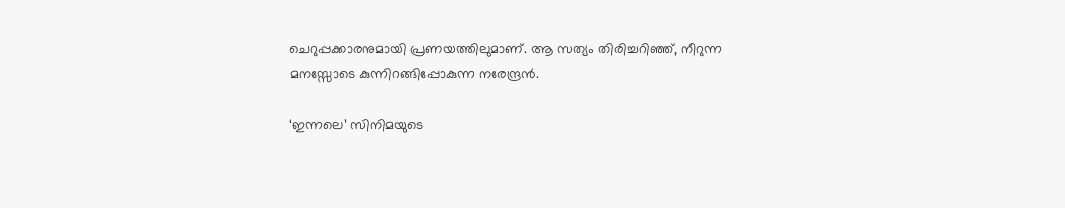ചെറുപ്പക്കാരനുമായി പ്രണയത്തിലുമാണ്. ആ സത്യം തിരിച്ചറിഞ്ഞ്, നീറുന്ന മനസ്സോടെ കുന്നിറങ്ങിപ്പോകുന്ന നരേന്ദ്രന്‍.

‘ഇന്നലെ’ സിനിമയുടെ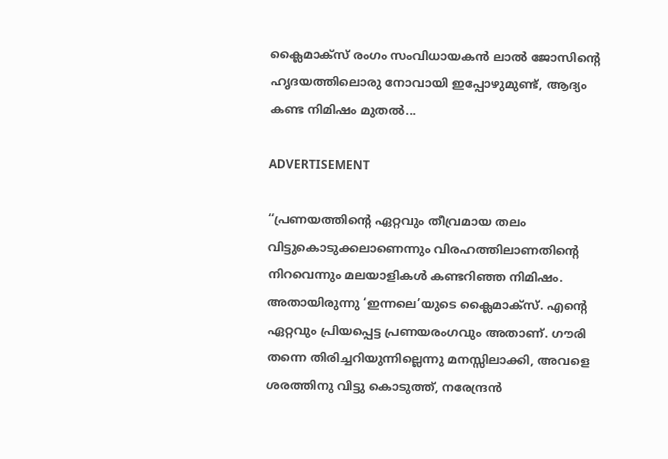ക്ലൈമാക്സ് രംഗം സംവിധായകൻ ലാൽ ജോസിന്റെ ഹൃദയത്തിലൊരു നോവായി ഇപ്പോഴുമുണ്ട്, ആദ്യം കണ്ട നിമിഷം മുതൽ...

ADVERTISEMENT

‘‘പ്രണയത്തിന്റെ ഏറ്റവും തീവ്രമായ തലം വിട്ടുകൊടുക്കലാണെന്നും വിരഹത്തിലാണതിന്റെ നിറവെന്നും മലയാളികൾ കണ്ടറിഞ്ഞ നിമിഷം. അതായിരുന്നു ‘ഇന്നലെ’യുടെ ക്ലൈമാക്സ്. എന്റെ ഏറ്റവും പ്രിയപ്പെട്ട പ്രണയരംഗവും അതാണ്. ഗൗരി തന്നെ തിരിച്ചറിയുന്നില്ലെന്നു മനസ്സിലാക്കി, അവളെ ശരത്തിനു വിട്ടു കൊടുത്ത്, നരേന്ദ്രൻ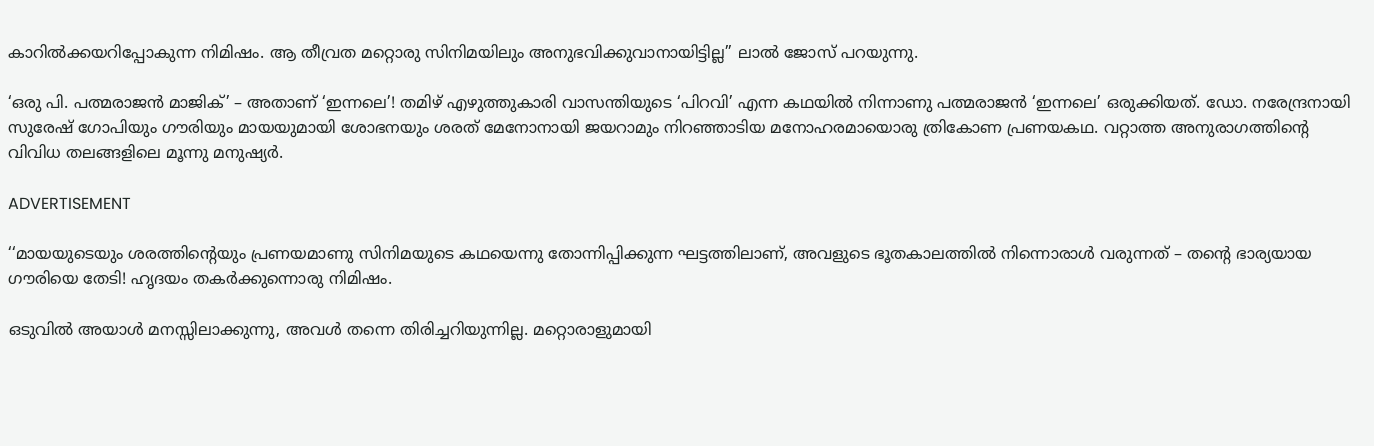കാറിൽക്കയറിപ്പോകുന്ന നിമിഷം. ആ തീവ്രത മറ്റൊരു സിനിമയിലും അനുഭവിക്കുവാനായിട്ടില്ല’’ ലാൽ ജോസ് പറയുന്നു.

‘ഒരു പി. പത്മരാജൻ മാജിക്’ – അതാണ് ‘ഇന്നലെ’! തമിഴ് എഴുത്തുകാരി വാസന്തിയുടെ ‘പിറവി’ എന്ന കഥയിൽ നിന്നാണു പത്മരാജൻ ‘ഇന്നലെ’ ഒരുക്കിയത്. ഡോ. നരേന്ദ്രനായി സുരേഷ് ഗോപിയും ഗൗരിയും മായയുമായി ശോഭനയും ശരത് മേനോനായി ജയറാമും നിറഞ്ഞാടിയ മനോഹരമായൊരു ത്രികോണ പ്രണയകഥ. വറ്റാത്ത അനുരാഗത്തിന്റെ വിവിധ തലങ്ങളിലെ മൂന്നു മനുഷ്യർ.

ADVERTISEMENT

‘‘മായയുടെയും ശരത്തിന്റെയും പ്രണയമാണു സിനിമയുടെ കഥയെന്നു തോന്നിപ്പിക്കുന്ന ഘട്ടത്തിലാണ്, അവളുടെ ഭൂതകാലത്തിൽ നിന്നൊരാൾ വരുന്നത് – തന്റെ ഭാര്യയായ ഗൗരിയെ തേടി! ഹൃദയം തകർക്കുന്നൊരു നിമിഷം.

ഒടുവിൽ അയാൾ മനസ്സിലാക്കുന്നു, അവൾ തന്നെ തിരിച്ചറിയുന്നില്ല. മറ്റൊരാളുമായി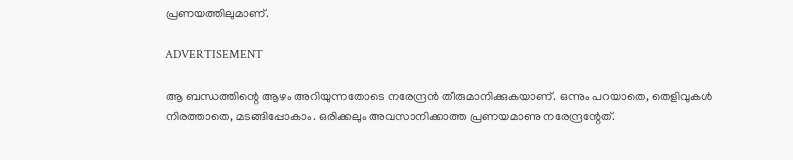പ്രണയത്തിലുമാണ്.

ADVERTISEMENT

ആ ബന്ധത്തിന്റെ ആഴം അറിയുന്നതോടെ നരേന്ദ്രന്‍ തീരുമാനിക്കുകയാണ്. ഒന്നും പറയാതെ, തെളിവുകൾ നിരത്താതെ, മടങ്ങിപ്പോകാം. ഒരിക്കലും അവസാനിക്കാത്ത പ്രണയമാണു നരേന്ദ്രന്റേത്.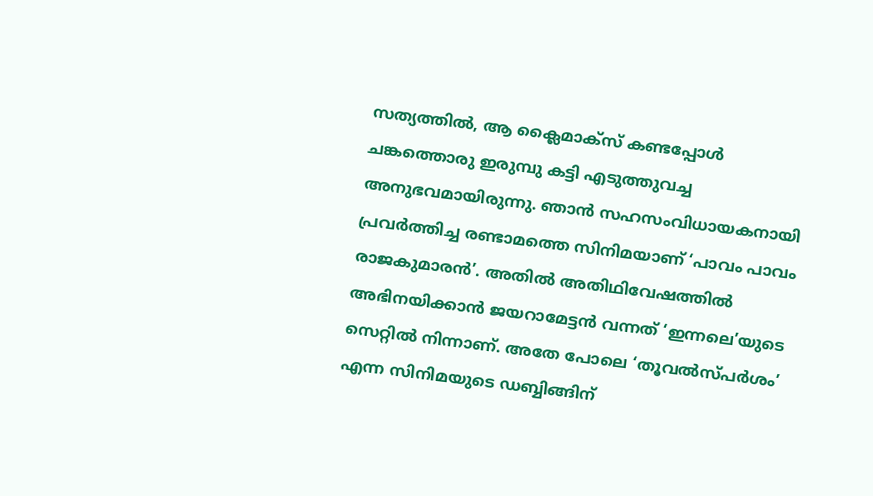സത്യത്തിൽ, ആ ക്ലൈമാക്സ് കണ്ടപ്പോൾ ചങ്കത്തൊരു ഇരുമ്പു കട്ടി എടുത്തുവച്ച അനുഭവമായിരുന്നു. ഞാൻ സഹസംവിധായകനായി പ്രവർത്തിച്ച രണ്ടാമത്തെ സിനിമയാണ് ‘പാവം പാവം രാജകുമാരൻ’. അതിൽ അതിഥിവേഷത്തിൽ അഭിനയിക്കാൻ ജയറാമേട്ടൻ വന്നത് ‘ഇന്നലെ’യുടെ സെറ്റിൽ നിന്നാണ്. അതേ പോലെ ‘തൂവൽസ്പർശം’ എന്ന സിനിമയു‍‍ടെ ഡബ്ബിങ്ങിന്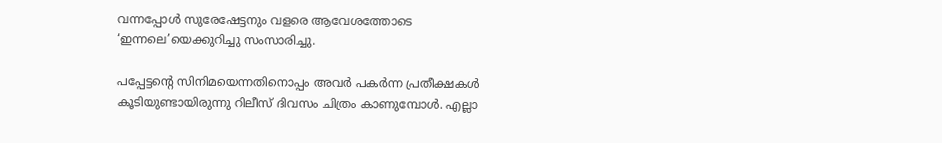വന്നപ്പോൾ സുരേഷേട്ടനും വളരെ ആവേശത്തോടെ ‘ഇന്നലെ’യെക്കുറിച്ചു സംസാരിച്ചു.

പപ്പേട്ടന്റെ സിനിമയെന്നതിനൊപ്പം അവർ പകർന്ന പ്രതീക്ഷകൾ കൂടിയുണ്ടായിരുന്നു റിലീസ് ദിവസം ചിത്രം കാണുമ്പോൾ. എല്ലാ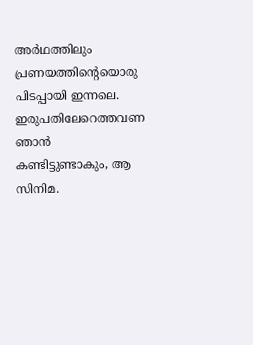അർഥത്തിലും പ്രണയത്തിന്റെയൊരു പിടപ്പായി ഇന്നലെ. ഇരുപതിലേറെത്തവണ ഞാൻ കണ്ടിട്ടുണ്ടാകും, ആ സിനിമ.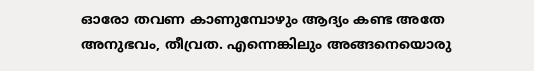ഓരോ തവണ കാണുമ്പോഴും ആദ്യം കണ്ട അതേ അനുഭവം, തീവ്രത. എന്നെങ്കിലും അങ്ങനെയൊരു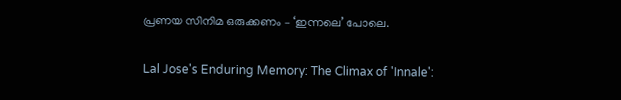പ്രണയ സിനിമ ഒരുക്കണം – ‘ഇന്നലെ’ പോലെ.

Lal Jose's Enduring Memory: The Climax of 'Innale':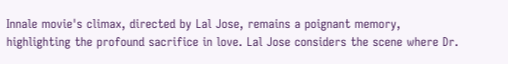Innale movie's climax, directed by Lal Jose, remains a poignant memory, highlighting the profound sacrifice in love. Lal Jose considers the scene where Dr.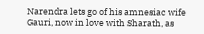Narendra lets go of his amnesiac wife Gauri, now in love with Sharath, as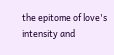the epitome of love's intensity and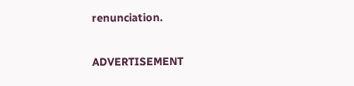renunciation.

ADVERTISEMENT